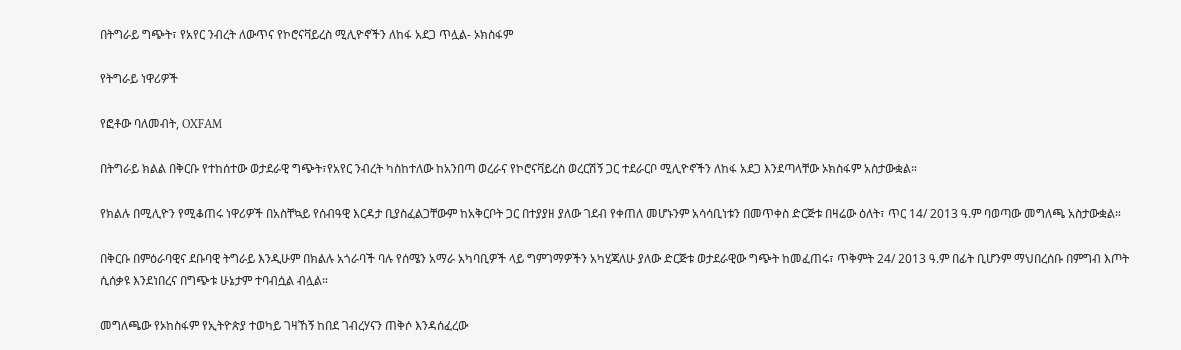በትግራይ ግጭት፣ የአየር ንብረት ለውጥና የኮሮናቫይረስ ሚሊዮኖችን ለከፋ አደጋ ጥሏል- ኦክስፋም

የትግራይ ነዋሪዎች

የፎቶው ባለመብት, OXFAM

በትግራይ ክልል በቅርቡ የተከሰተው ወታደራዊ ግጭት፣የአየር ንብረት ካስከተለው ከአንበጣ ወረራና የኮሮናቫይረስ ወረርሽኝ ጋር ተደራርቦ ሚሊዮኖችን ለከፋ አደጋ እንደጣላቸው ኦክስፋም አስታውቋል።

የክልሉ በሚሊዮን የሚቆጠሩ ነዋሪዎች በአስቸኳይ የሰብዓዊ እርዳታ ቢያስፈልጋቸውም ከአቅርቦት ጋር በተያያዘ ያለው ገደብ የቀጠለ መሆኑንም አሳሳቢነቱን በመጥቀስ ድርጅቱ በዛሬው ዕለት፣ ጥር 14/ 2013 ዓ.ም ባወጣው መግለጫ አስታውቋል።

በቅርቡ በምዕራባዊና ደቡባዊ ትግራይ እንዲሁም በክልሉ አጎራባች ባሉ የሰሜን አማራ አካባቢዎች ላይ ግምገማዎችን አካሂጃለሁ ያለው ድርጅቱ ወታደራዊው ግጭት ከመፈጠሩ፣ ጥቅምት 24/ 2013 ዓ.ም በፊት ቢሆንም ማህበረሰቡ በምግብ እጦት ሲሰቃዩ እንደነበረና በግጭቱ ሁኔታም ተባብሷል ብሏል።

መግለጫው የኦከስፋም የኢትዮጵያ ተወካይ ገዛኸኝ ከበደ ገብረሃናን ጠቅሶ እንዳሰፈረው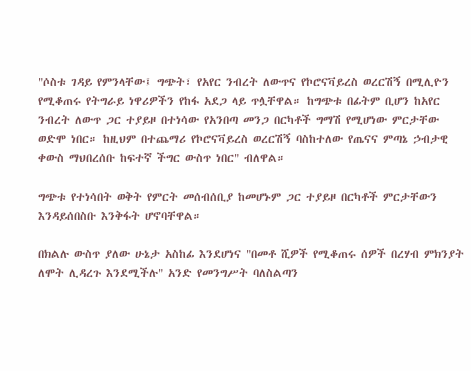"ሶስቱ ገዳይ የምንላቸው፤ ግጭት፣ የአየር ንብረት ለውጥና የኮሮናቫይረስ ወረርሽኝ በሚሊዮን የሚቆጠሩ የትግራይ ነዋሪዎችን የከፋ አደጋ ላይ ጥሏቸዋል። ከግጭቱ በፊትም ቢሆን ከአየር ንብረት ለውጥ ጋር ተያይዞ በተነሳው የአንበጣ መንጋ በርካቶች ግማሽ የሚሆነው ምርታቸው ወድሞ ነበር። ከዚህም በተጨማሪ የኮሮናቫይረስ ወረርሽኝ ባስከተለው የጤናና ምጣኔ ኃብታዊ ቀውስ ማህበረሰቡ ከፍተኛ ችግር ውስጥ ነበር" ብለዋል።

ግጭቱ የተነሳበት ወቅት የምርት መሰብሰቢያ ከመሆኑም ጋር ተያይዞ በርካቶች ምርታቸውን እንዳይሰበስቡ እንቅፋት ሆኖባቸዋል።

በክልሉ ውስጥ ያለው ሁኔታ አስከፊ እንደሆነና "በመቶ ሺዎች የሚቆጠሩ ሰዎች በረሃብ ምክንያት ለሞት ሊዳረጉ እንደሚችሉ" አንድ የመንግሥት ባለስልጣን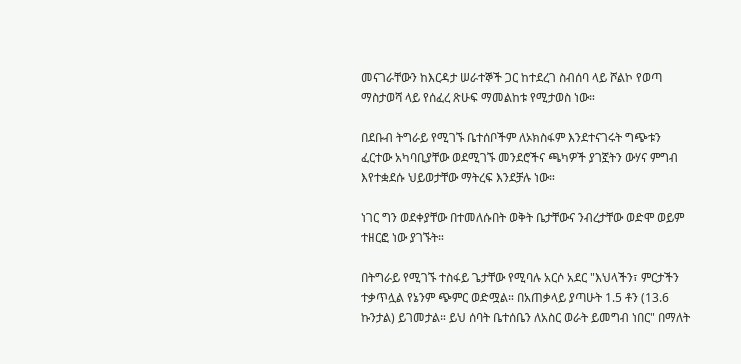መናገራቸውን ከእርዳታ ሠራተኞች ጋር ከተደረገ ስብሰባ ላይ ሾልኮ የወጣ ማስታወሻ ላይ የሰፈረ ጽሁፍ ማመልከቱ የሚታወስ ነው።

በደቡብ ትግራይ የሚገኙ ቤተሰቦችም ለኦክስፋም እንደተናገሩት ግጭቱን ፈርተው አካባቢያቸው ወደሚገኙ መንደሮችና ጫካዎች ያገኟትን ውሃና ምግብ እየተቋደሱ ህይወታቸው ማትረፍ እንደቻሉ ነው።

ነገር ግን ወደቀያቸው በተመለሱበት ወቅት ቤታቸውና ንብረታቸው ወድሞ ወይም ተዘርፎ ነው ያገኙት።

በትግራይ የሚገኙ ተስፋይ ጌታቸው የሚባሉ አርሶ አደር "እህላችን፣ ምርታችን ተቃጥሏል የኔንም ጭምር ወድሟል። በአጠቃላይ ያጣሁት 1.5 ቶን (13.6 ኩንታል) ይገመታል። ይህ ሰባት ቤተሰቤን ለአስር ወራት ይመግብ ነበር" በማለት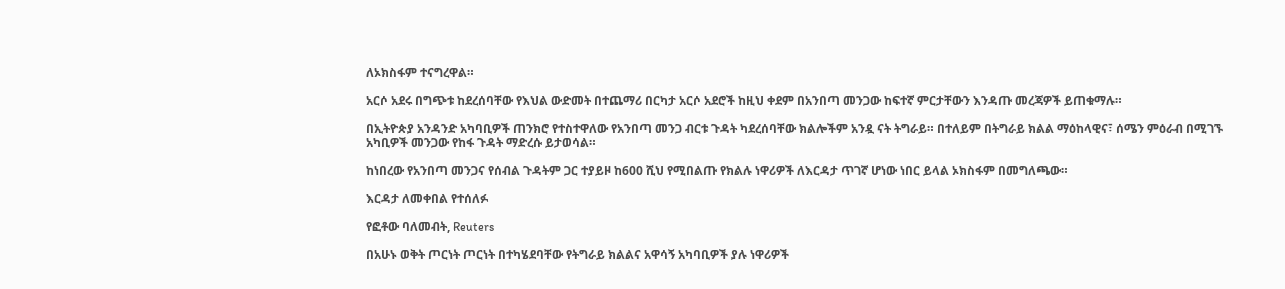ለኦክስፋም ተናግረዋል።

አርሶ አደሩ በግጭቱ ከደረሰባቸው የእህል ውድመት በተጨማሪ በርካታ አርሶ አደሮች ከዚህ ቀደም በአንበጣ መንጋው ከፍተኛ ምርታቸውን እንዳጡ መረጃዎች ይጠቁማሉ።

በኢትዮጵያ አንዳንድ አካባቢዎች ጠንክሮ የተስተዋለው የአንበጣ መንጋ ብርቱ ጉዳት ካደረሰባቸው ክልሎችም አንዷ ናት ትግራይ። በተለይም በትግራይ ክልል ማዕከላዊና፣ ሰሜን ምዕራብ በሚገኙ አካቢዎች መንጋው የከፋ ጉዳት ማድረሱ ይታወሳል።

ከነበረው የአንበጣ መንጋና የሰብል ጉዳትም ጋር ተያይዞ ከ600 ሺህ የሚበልጡ የክልሉ ነዋሪዎች ለእርዳታ ጥገኛ ሆነው ነበር ይላል ኦክስፋም በመግለጫው።

እርዳታ ለመቀበል የተሰለፉ

የፎቶው ባለመብት, Reuters

በአሁኑ ወቅት ጦርነት ጦርነት በተካሄደባቸው የትግራይ ክልልና አዋሳኝ አካባቢዎች ያሉ ነዋሪዎች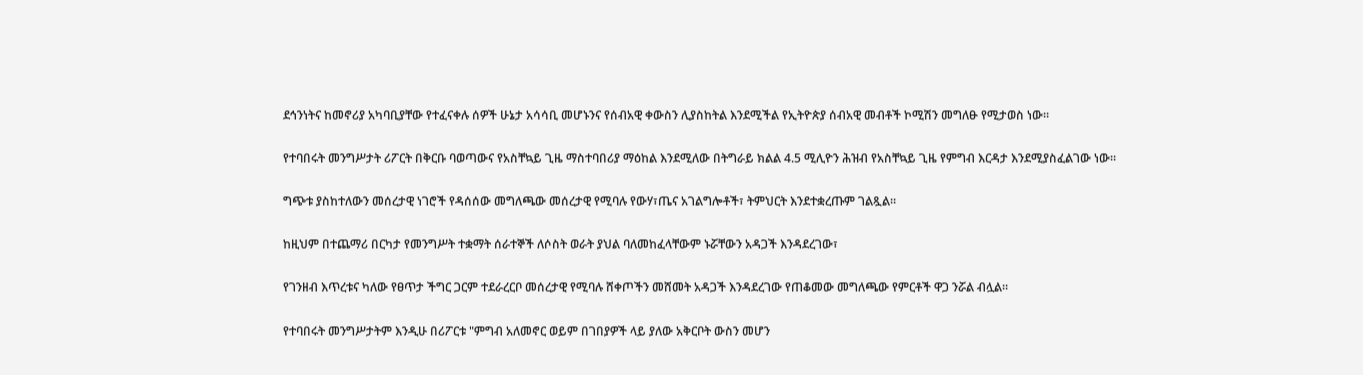ደኅንነትና ከመኖሪያ አካባቢያቸው የተፈናቀሉ ሰዎች ሁኔታ አሳሳቢ መሆኑንና የሰብአዊ ቀውስን ሊያስከትል እንደሚችል የኢትዮጵያ ሰብአዊ መብቶች ኮሚሽን መግለፁ የሚታወስ ነው።

የተባበሩት መንግሥታት ሪፖርት በቅርቡ ባወጣውና የአስቸኳይ ጊዜ ማስተባበሪያ ማዕከል እንደሚለው በትግራይ ክልል 4.5 ሚሊዮን ሕዝብ የአስቸኳይ ጊዜ የምግብ እርዳታ እንደሚያስፈልገው ነው።

ግጭቱ ያስከተለውን መሰረታዊ ነገሮች የዳሰሰው መግለጫው መሰረታዊ የሚባሉ የውሃ፣ጤና አገልግሎቶች፣ ትምህርት እንደተቋረጡም ገልጿል።

ከዚህም በተጨማሪ በርካታ የመንግሥት ተቋማት ሰራተኞች ለሶስት ወራት ያህል ባለመከፈላቸውም ኑሯቸውን አዳጋች እንዳደረገው፣

የገንዘብ እጥረቱና ካለው የፀጥታ ችግር ጋርም ተደራረርቦ መሰረታዊ የሚባሉ ሸቀጦችን መሸመት አዳጋች እንዳደረገው የጠቆመው መግለጫው የምርቶች ዋጋ ንሯል ብሏል።

የተባበሩት መንግሥታትም እንዲሁ በሪፖርቱ "ምግብ አለመኖር ወይም በገበያዎች ላይ ያለው አቅርቦት ውስን መሆን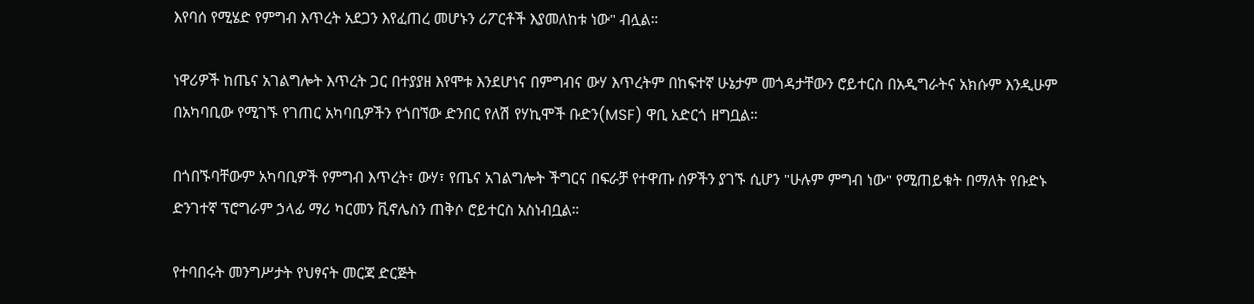እየባሰ የሚሄድ የምግብ እጥረት አደጋን እየፈጠረ መሆኑን ሪፖርቶች እያመለከቱ ነው" ብሏል።

ነዋሪዎች ከጤና አገልግሎት እጥረት ጋር በተያያዘ እየሞቱ እንደሆነና በምግብና ውሃ እጥረትም በከፍተኛ ሁኔታም መጎዳታቸውን ሮይተርስ በአዲግራትና አክሱም እንዲሁም በአካባቢው የሚገኙ የገጠር አካባቢዎችን የጎበኘው ድንበር የለሽ የሃኪሞች ቡድን(MSF) ዋቢ አድርጎ ዘግቧል።

በጎበኙባቸውም አካባቢዎች የምግብ እጥረት፣ ውሃ፣ የጤና አገልግሎት ችግርና በፍራቻ የተዋጡ ሰዎችን ያገኙ ሲሆን "ሁሉም ምግብ ነው" የሚጠይቁት በማለት የቡድኑ ድንገተኛ ፕሮግራም ኃላፊ ማሪ ካርመን ቪኖሌስን ጠቅሶ ሮይተርስ አስነብቧል።

የተባበሩት መንግሥታት የህፃናት መርጃ ድርጅት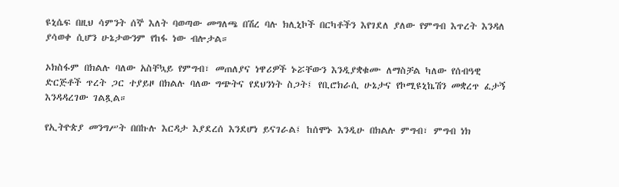ዩኒሴፍ በዚህ ሳምንት ሰኞ እለት ባወጣው መግለጫ በሽረ ባሉ ክሊኒኮች በርካቶችን እየገደለ ያለው የምግብ እጥረት እንዳለ ያሳወቀ ሲሆን ሁኔታውንም የከፋ ነው ብሎታል።

ኦክስፋም በክልሉ ባለው አስቸኳይ የምግብ፣ መጠለያና ነዋሪዎች ኑሯቸውን እንዲያቋቁሙ ለማስቻል ካለው የሰብዓዊ ድርጅቶች ጥረት ጋር ተያይዞ በክልሉ ባለው ግጭትና የደህንነት ስጋት፤ የቢሮክራሲ ሁኔታና የኮሚዩኒኬሽን መቋረጥ ፈታኝ እንዳዳረገው ገልጿል።

የኢትዮጵያ መንግሥት በበኩሉ እርዳታ እያደረሰ እንደሆነ ይናገራል፤ ከሰሞኑ እንዲሁ በክልሉ ምግብ፣ ምግብ ነክ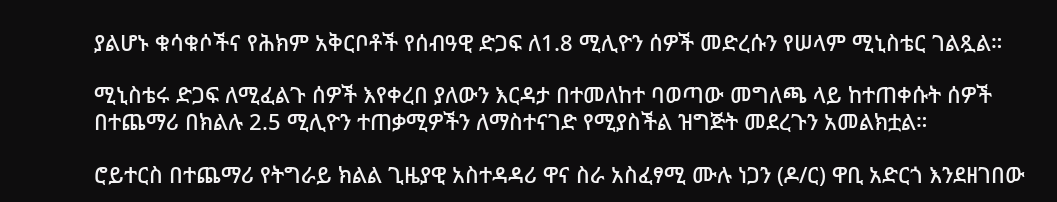ያልሆኑ ቁሳቁሶችና የሕክም አቅርቦቶች የሰብዓዊ ድጋፍ ለ1.8 ሚሊዮን ሰዎች መድረሱን የሠላም ሚኒስቴር ገልጿል።

ሚኒስቴሩ ድጋፍ ለሚፈልጉ ሰዎች እየቀረበ ያለውን እርዳታ በተመለከተ ባወጣው መግለጫ ላይ ከተጠቀሱት ሰዎች በተጨማሪ በክልሉ 2.5 ሚሊዮን ተጠቃሚዎችን ለማስተናገድ የሚያስችል ዝግጅት መደረጉን አመልክቷል።

ሮይተርስ በተጨማሪ የትግራይ ክልል ጊዜያዊ አስተዳዳሪ ዋና ስራ አስፈፃሚ ሙሉ ነጋን (ዶ/ር) ዋቢ አድርጎ እንደዘገበው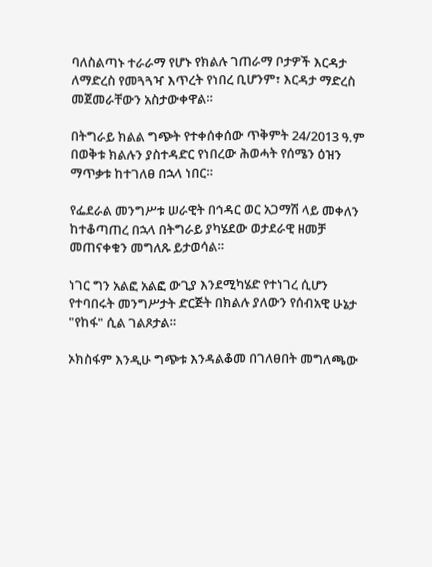ባለስልጣኑ ተራራማ የሆኑ የክልሉ ገጠራማ ቦታዎች እርዳታ ለማድረስ የመጓጓዣ እጥረት የነበረ ቢሆንም፣ እርዳታ ማድረስ መጀመራቸውን አስታውቀዋል።

በትግራይ ክልል ግጭት የተቀሰቀሰው ጥቅምት 24/2013 ዓ.ም በወቅቱ ክልሉን ያስተዳድር የነበረው ሕወሓት የሰሜን ዕዝን ማጥቃቱ ከተገለፀ በኋላ ነበር።

የፌደራል መንግሥቱ ሠራዊት በኅዳር ወር አጋማሽ ላይ መቀለን ከተቆጣጠረ በኋላ በትግራይ ያካሄደው ወታደራዊ ዘመቻ መጠናቀቁን መግለጹ ይታወሳል።

ነገር ግን አልፎ አልፎ ውጊያ እንደሚካሄድ የተነገረ ሲሆን የተባበሩት መንግሥታት ድርጅት በክልሉ ያለውን የሰብአዊ ሁኔታ "የከፋ" ሲል ገልጾታል።

ኦክስፋም እንዲሁ ግጭቱ እንዳልቆመ በገለፀበት መግለጫው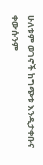ሁለቱም ወገኖች ከግጭቱ እንዲታቀቡና ቀውሱንም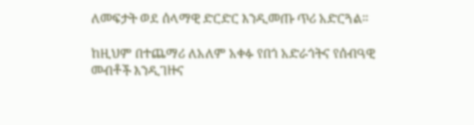ለመፍታት ወደ ሰላማዊ ድርድር እንዲመጡ ጥሪ አድርጓል።

ከዚህም በተጨማሪ ለአለም አቀፉ የበጎ አድራጎትና የሰብዓዊ መብቶች እንዲገዙና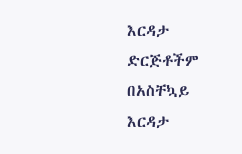እርዳታ ድርጅቶችም በአስቸኳይ እርዳታ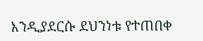እንዲያደርሱ ደህንነቱ የተጠበቀ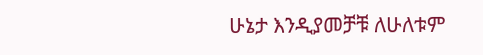ሁኔታ እንዲያመቻቹ ለሁለቱም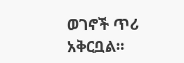ወገኖች ጥሪ አቅርቧል።